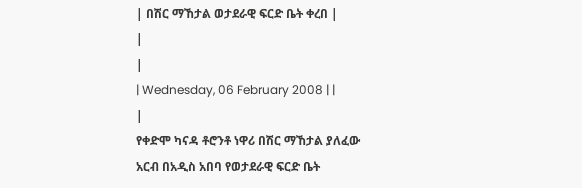| በሽር ማኸታል ወታደራዊ ፍርድ ቤት ቀረበ |
|
|
| Wednesday, 06 February 2008 | |
|
የቀድሞ ካናዳ ቶሮንቶ ነዋሪ በሽር ማኸታል ያለፈው አርብ በአዲስ አበባ የወታደራዊ ፍርድ ቤት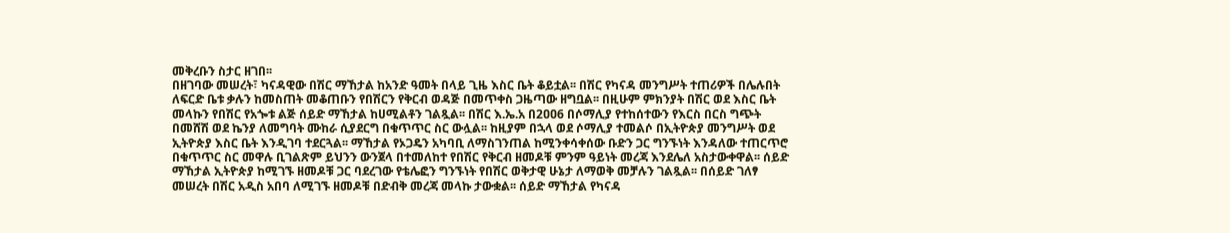መቅረቡን ስታር ዘገበ፡፡
በዘገባው መሠረት፣ ካናዳዊው በሽር ማኸታል ከአንድ ዓመት በላይ ጊዜ እስር ቤት ቆይቷል፡፡ በሽር የካናዳ መንግሥት ተጠሪዎች በሌሉበት ለፍርድ ቤቱ ቃሉን ከመስጠት መቆጠቡን የበሽርን የቅርብ ወዳጅ በመጥቀስ ጋዜጣው ዘግቧል፡፡ በዚሁም ምክንያት በሽር ወደ እስር ቤት መላኩን የበሽር የአጐቱ ልጅ ሰይድ ማኸታል ከሀሚልቶን ገልጿል፡፡ በሽር እ.ኤ.አ በ2ዐዐ6 በሶማሊያ የተከሰተውን የእርስ በርስ ግጭት በመሸሽ ወደ ኬንያ ለመግባት ሙከራ ሲያደርግ በቁጥጥር ስር ውሏል፡፡ ከዚያም በኋላ ወደ ሶማሊያ ተመልሶ በኢትዮጵያ መንግሥት ወደ ኢትዮጵያ እስር ቤት እንዲገባ ተደርጓል፡፡ ማኸታል የኦጋዴን አካባቢ ለማስገንጠል ከሚንቀሳቀሰው ቡድን ጋር ግንኙነት እንዳለው ተጠርጥሮ በቁጥጥር ስር መዋሉ ቢገልጽም ይህንን ውንጀላ በተመለከተ የበሽር የቅርብ ዘመዶቹ ምንም ዓይነት መረጃ እንደሌለ አስታውቀዋል፡፡ ሰይድ ማኸታል ኢትዮጵያ ከሚገኙ ዘመዶቹ ጋር ባደረገው የቴሌፎን ግንኙነት የበሽር ወቅታዊ ሁኔታ ለማወቅ መቻሉን ገልጿል፡፡ በሰይድ ገለፃ መሠረት በሽር አዲስ አበባ ለሚገኙ ዘመዶቹ በድብቅ መረጃ መላኩ ታውቋል፡፡ ሰይድ ማኸታል የካናዳ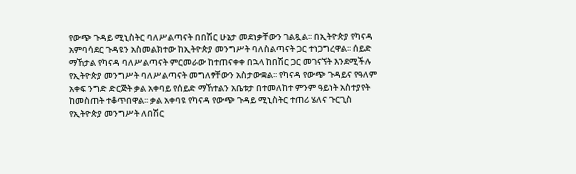የውጭ ጉዳይ ሚኒስትር ባለሥልጣናት በበሽር ሁኔታ መደነቃቸውን ገልጿል፡፡ በኢትዮጵያ የካናዳ አምባሳደር ጉዳዩን አስመልክተው ከኢትዮጵያ መንግሥት ባለስልጣናት ጋር ተነጋግረዋል፡፡ ሰይድ ማኸታል የካናዳ ባለሥልጣናት ምርመራው ከተጠናቀቀ በኋላ ከበሽር ጋር መገናኘት እንደሚችሉ የኢትዮጵያ መንግሥት ባለሥልጣናት መግለፃቸውን አስታውቋል፡፡ የካናዳ የውጭ ጉዳይና የዓለም አቀፍ ንግድ ድርጅት ቃል አቀባይ የሰይድ ማኸተልን አቤቱታ በተመለከተ ምንም ዓይነት አስተያየት ከመስጠት ተቆጥበዋል፡፡ ቃል አቀባዩ የካናዳ የውጭ ጉዳይ ሚኒስትር ተጠሪ ሄለና ጉርጊስ የኢትዮጵያ መንግሥት ለበሽር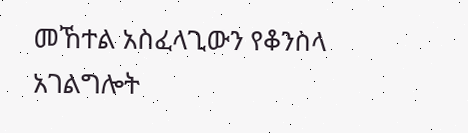መኸተል አስፈላጊውን የቆንስላ አገልግሎት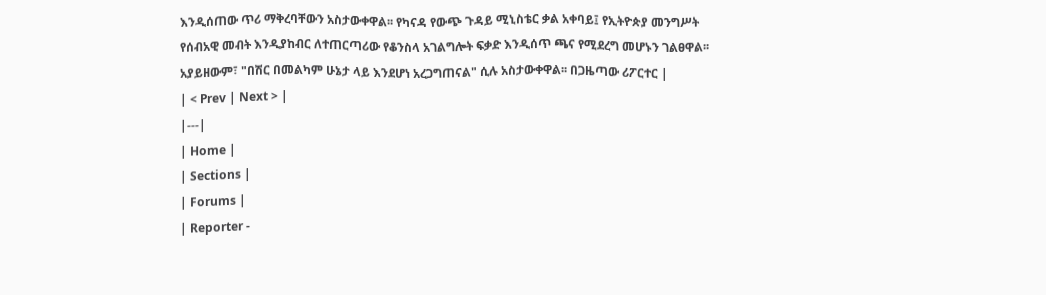እንዲሰጠው ጥሪ ማቅረባቸውን አስታውቀዋል፡፡ የካናዳ የውጭ ጉዳይ ሚኒስቴር ቃል አቀባይ፤ የኢትዮጵያ መንግሥት የሰብአዊ መብት እንዲያከብር ለተጠርጣሪው የቆንስላ አገልግሎት ፍቃድ እንዲሰጥ ጫና የሚደረግ መሆኑን ገልፀዋል፡፡ አያይዘውም፣ "በሽር በመልካም ሁኔታ ላይ እንደሆነ አረጋግጠናል" ሲሉ አስታውቀዋል፡፡ በጋዜጣው ሪፖርተር |
| < Prev | Next > |
|---|
| Home |
| Sections |
| Forums |
| Reporter -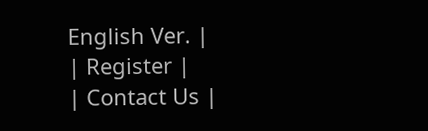English Ver. |
| Register |
| Contact Us |